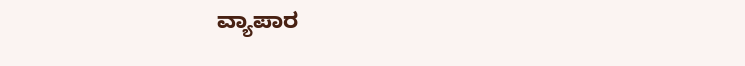ವ್ಯಾಪಾರ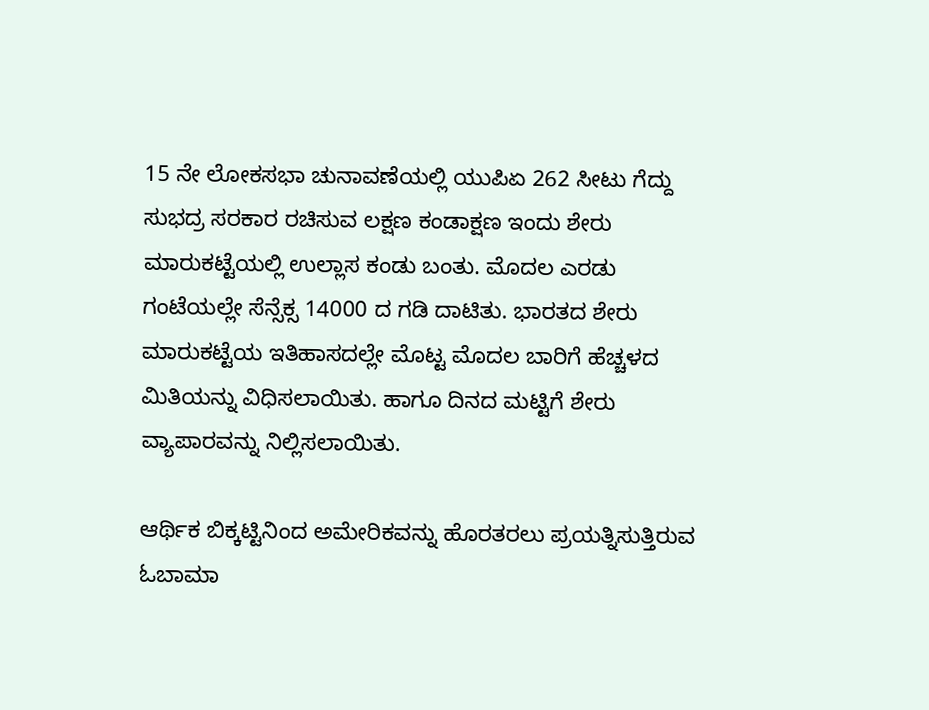15 ನೇ ಲೋಕಸಭಾ ಚುನಾವಣೆಯಲ್ಲಿ ಯುಪಿಏ 262 ಸೀಟು ಗೆದ್ದು ಸುಭದ್ರ ಸರಕಾರ ರಚಿಸುವ ಲಕ್ಷಣ ಕಂಡಾಕ್ಷಣ ಇಂದು ಶೇರು ಮಾರುಕಟ್ಟೆಯಲ್ಲಿ ಉಲ್ಲಾಸ ಕಂಡು ಬಂತು. ಮೊದಲ ಎರಡು ಗಂಟೆಯಲ್ಲೇ ಸೆನ್ಸೆಕ್ಸ 14000 ದ ಗಡಿ ದಾಟಿತು. ಭಾರತದ ಶೇರು ಮಾರುಕಟ್ಟೆಯ ಇತಿಹಾಸದಲ್ಲೇ ಮೊಟ್ಟ ಮೊದಲ ಬಾರಿಗೆ ಹೆಚ್ಚಳದ ಮಿತಿಯನ್ನು ವಿಧಿಸಲಾಯಿತು. ಹಾಗೂ ದಿನದ ಮಟ್ಟಿಗೆ ಶೇರು ವ್ಯಾಪಾರವನ್ನು ನಿಲ್ಲಿಸಲಾಯಿತು.

ಆರ್ಥಿಕ ಬಿಕ್ಕಟ್ಟಿನಿಂದ ಅಮೇರಿಕವನ್ನು ಹೊರತರಲು ಪ್ರಯತ್ನಿಸುತ್ತಿರುವ ಓಬಾಮಾ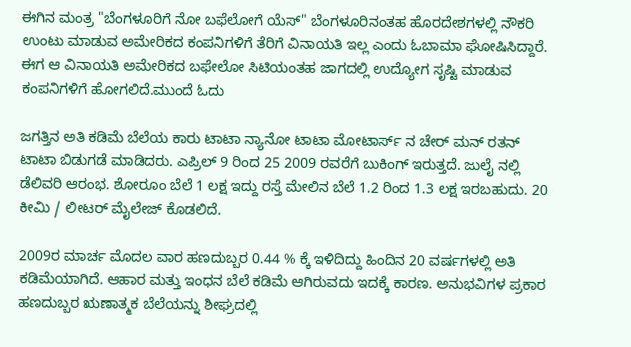ಈಗಿನ ಮಂತ್ರ "ಬೆಂಗಳೂರಿಗೆ ನೋ ಬಫೆಲೋಗೆ ಯೆಸ್" ಬೆಂಗಳೂರಿನಂತಹ ಹೊರದೇಶಗಳಲ್ಲಿ ನೌಕರಿ ಉಂಟು ಮಾಡುವ ಅಮೇರಿಕದ ಕಂಪನಿಗಳಿಗೆ ತೆರಿಗೆ ವಿನಾಯತಿ ಇಲ್ಲ ಎಂದು ಓಬಾಮಾ ಘೋಷಿಸಿದ್ದಾರೆ. ಈಗ ಆ ವಿನಾಯತಿ ಅಮೇರಿಕದ ಬಫೇಲೋ ಸಿಟಿಯಂತಹ ಜಾಗದಲ್ಲಿ ಉದ್ಯೋಗ ಸೃಷ್ಟಿ ಮಾಡುವ ಕಂಪನಿಗಳಿಗೆ ಹೋಗಲಿದೆ.ಮುಂದೆ ಓದು

ಜಗತ್ತಿನ ಅತಿ ಕಡಿಮೆ ಬೆಲೆಯ ಕಾರು ಟಾಟಾ ನ್ಯಾನೋ ಟಾಟಾ ಮೋಟಾರ್ಸ್ ನ ಚೇರ್ ಮನ್ ರತನ್ ಟಾಟಾ ಬಿಡುಗಡೆ ಮಾಡಿದರು. ಎಪ್ರಿಲ್ 9 ರಿಂದ 25 2009 ರವರೆಗೆ ಬುಕಿಂಗ್ ಇರುತ್ತದೆ. ಜುಲೈ ನಲ್ಲಿ ಡೆಲಿವರಿ ಆರಂಭ. ಶೋರೂಂ ಬೆಲೆ 1 ಲಕ್ಷ ಇದ್ದು ರಸ್ತೆ ಮೇಲಿನ ಬೆಲೆ 1.2 ರಿಂದ 1.3 ಲಕ್ಷ ಇರಬಹುದು. 20 ಕೀಮಿ / ಲೀಟರ್ ಮೈಲೇಜ್ ಕೊಡಲಿದೆ.

2009ರ ಮಾರ್ಚ ಮೊದಲ ವಾರ ಹಣದುಬ್ಬರ 0.44 % ಕ್ಕೆ ಇಳಿದಿದ್ದು ಹಿಂದಿನ 20 ವರ್ಷಗಳಲ್ಲಿ ಅತಿ ಕಡಿಮೆಯಾಗಿದೆ. ಆಹಾರ ಮತ್ತು ಇಂಧನ ಬೆಲೆ ಕಡಿಮೆ ಆಗಿರುವದು ಇದಕ್ಕೆ ಕಾರಣ. ಅನುಭವಿಗಳ ಪ್ರಕಾರ ಹಣದುಬ್ಬರ ಋಣಾತ್ಮಕ ಬೆಲೆಯನ್ನು ಶೀಘ್ರದಲ್ಲಿ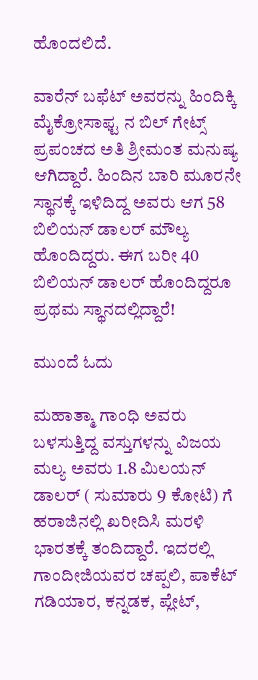ಹೊಂದಲಿದೆ.

ವಾರೆನ್ ಬಫೆಟ್ ಅವರನ್ನು ಹಿಂದಿಕ್ಕಿ ಮೈಕ್ರೋಸಾಫ್ಟ ನ ಬಿಲ್ ಗೇಟ್ಸ್ ಪ್ರಪಂಚದ ಅತಿ ಶ್ರೀಮಂತ ಮನುಷ್ಯ ಆಗಿದ್ದಾರೆ. ಹಿಂದಿನ ಬಾರಿ ಮೂರನೇ ಸ್ಥಾನಕ್ಕೆ ಇಳಿದಿದ್ದ ಅವರು ಆಗ 58 ಬಿಲಿಯನ್ ಡಾಲರ್ ಮೌಲ್ಯ ಹೊಂದಿದ್ದರು. ಈಗ ಬರೀ 40 ಬಿಲಿಯನ್ ಡಾಲರ್ ಹೊಂದಿದ್ದರೂ ಪ್ರಥಮ ಸ್ಥಾನದಲ್ಲಿದ್ದಾರೆ!

ಮುಂದೆ ಓದು

ಮಹಾತ್ಮಾ ಗಾಂಧಿ ಅವರು ಬಳಸುತ್ತಿದ್ದ ವಸ್ತುಗಳನ್ನು ವಿಜಯ ಮಲ್ಯ ಅವರು 1.8 ಮಿಲಯನ್ ಡಾಲರ್ ( ಸುಮಾರು 9 ಕೋಟಿ) ಗೆ ಹರಾಜಿನಲ್ಲಿ ಖರೀದಿಸಿ ಮರಳಿ ಭಾರತಕ್ಕೆ ತಂದಿದ್ದಾರೆ. ಇದರಲ್ಲಿ ಗಾಂದೀಜಿಯವರ ಚಪ್ಪಲಿ, ಪಾಕೆಟ್ ಗಡಿಯಾರ, ಕನ್ನಡಕ, ಪ್ಲೇಟ್,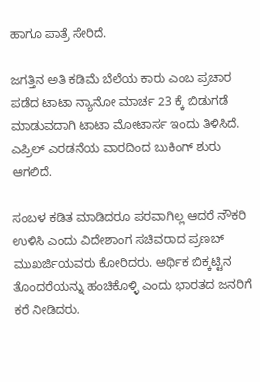ಹಾಗೂ ಪಾತ್ರೆ ಸೇರಿದೆ.

ಜಗತ್ತಿನ ಅತಿ ಕಡಿಮೆ ಬೆಲೆಯ ಕಾರು ಎಂಬ ಪ್ರಚಾರ ಪಡೆದ ಟಾಟಾ ನ್ಯಾನೋ ಮಾರ್ಚ 23 ಕ್ಕೆ ಬಿಡುಗಡೆ ಮಾಡುವದಾಗಿ ಟಾಟಾ ಮೋಟಾರ್ಸ ಇಂದು ತಿಳಿಸಿದೆ. ಎಪ್ರಿಲ್ ಎರಡನೆಯ ವಾರದಿಂದ ಬುಕಿಂಗ್ ಶುರು ಆಗಲಿದೆ.

ಸಂಬಳ ಕಡಿತ ಮಾಡಿದರೂ ಪರವಾಗಿಲ್ಲ ಆದರೆ ನೌಕರಿ ಉಳಿಸಿ ಎಂದು ವಿದೇಶಾಂಗ ಸಚಿವರಾದ ಪ್ರಣಬ್ ಮುಖರ್ಜಿಯವರು ಕೋರಿದರು. ಆರ್ಥಿಕ ಬಿಕ್ಕಟ್ಟಿನ ತೊಂದರೆಯನ್ನು ಹಂಚಿಕೊಳ್ಳಿ ಎಂದು ಭಾರತದ ಜನರಿಗೆ ಕರೆ ನೀಡಿದರು.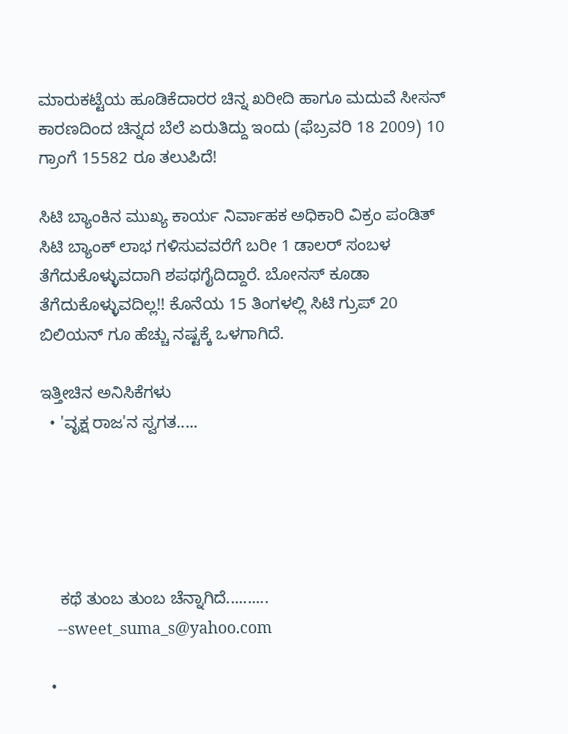ಮಾರುಕಟ್ಟೆಯ ಹೂಡಿಕೆದಾರರ ಚಿನ್ನ ಖರೀದಿ ಹಾಗೂ ಮದುವೆ ಸೀಸನ್ ಕಾರಣದಿಂದ ಚಿನ್ನದ ಬೆಲೆ ಏರುತಿದ್ದು ಇಂದು (ಫೆಬ್ರವರಿ 18 2009) 10 ಗ್ರಾಂಗೆ 15582 ರೂ ತಲುಪಿದೆ!

ಸಿಟಿ ಬ್ಯಾಂಕಿನ ಮುಖ್ಯ ಕಾರ್ಯ ನಿರ್ವಾಹಕ ಅಧಿಕಾರಿ ವಿಕ್ರಂ ಪಂಡಿತ್ ಸಿಟಿ ಬ್ಯಾಂಕ್ ಲಾಭ ಗಳಿಸುವವರೆಗೆ ಬರೀ 1 ಡಾಲರ್ ಸಂಬಳ ತೆಗೆದುಕೊಳ್ಳುವದಾಗಿ ಶಪಥಗೈದಿದ್ದಾರೆ. ಬೋನಸ್ ಕೂಡಾ ತೆಗೆದುಕೊಳ್ಳುವದಿಲ್ಲ!! ಕೊನೆಯ 15 ತಿಂಗಳಲ್ಲಿ ಸಿಟಿ ಗ್ರುಪ್ 20 ಬಿಲಿಯನ್ ಗೂ ಹೆಚ್ಚು ನಷ್ಟಕ್ಕೆ ಒಳಗಾಗಿದೆ.

ಇತ್ತೀಚಿನ ಅನಿಸಿಕೆಗಳು
  • 'ವೃಕ್ಷ ರಾಜ'ನ ಸ್ವಗತ.....





    ಕಥೆ ತುಂಬ ತುಂಬ ಚೆನ್ನಾಗಿದೆ..........
    --sweet_suma_s@yahoo.com

  •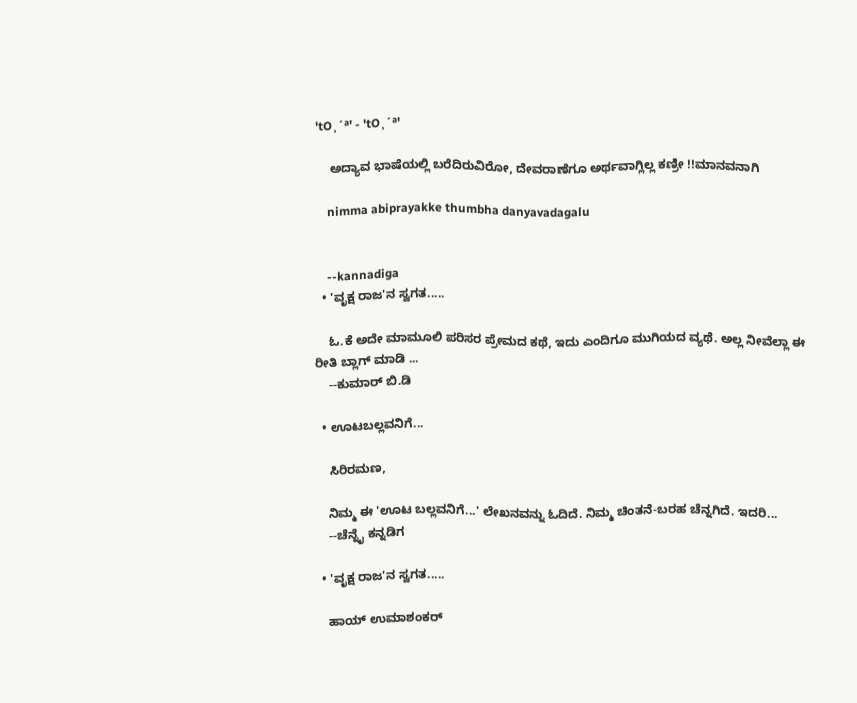'tO¸´ª' - 'tO¸´ª'

    ಅದ್ಯಾವ ಭಾಷೆಯಲ್ಲಿ ಬರೆದಿರುವಿರೋ, ದೇವರಾಣೆಗೂ ಅರ್ಥವಾಗ್ಲಿಲ್ಲ ಕಣ್ರೀ !!ಮಾನವನಾಗಿ

    nimma abiprayakke thumbha danyavadagalu


    --kannadiga
  • 'ವೃಕ್ಷ ರಾಜ'ನ ಸ್ವಗತ.....

    ಓ.ಕೆ ಅದೇ ಮಾಮೂಲಿ ಪರಿಸರ ಪ್ರೇಮದ ಕಥೆ, ಇದು ಎಂದಿಗೂ ಮುಗಿಯದ ವ್ಯಥೆ. ಅಲ್ಲ ನೀವೆಲ್ಲಾ ಈ ರೀತಿ ಬ್ಲಾಗ್ ಮಾಡಿ ...
    --ಕುಮಾರ್ ಬಿ.ಡಿ

  • ಊಟಬಲ್ಲವನಿಗೆ...

    ಸಿರಿರಮಣ,

    ನಿಮ್ಮ ಈ 'ಊಟ ಬಲ್ಲವನಿಗೆ...' ಲೇಖನವನ್ನು ಓದಿದೆ. ನಿಮ್ಮ ಚಿಂತನೆ-ಬರಹ ಚೆನ್ನಗಿದೆ. ಇದರಿ...
    --ಚೆನ್ನೈ ಕನ್ನಡಿಗ

  • 'ವೃಕ್ಷ ರಾಜ'ನ ಸ್ವಗತ.....

    ಹಾಯ್ ಉಮಾಶಂಕರ್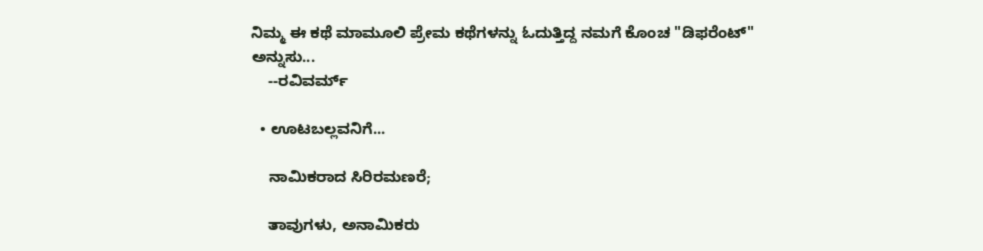ನಿಮ್ಮ ಈ ಕಥೆ ಮಾಮೂಲಿ ಪ್ರೇಮ ಕಥೆಗಳನ್ನು ಓದುತ್ತಿದ್ದ ನಮಗೆ ಕೊಂಚ "ಡಿಫರೆಂಟ್" ಅನ್ನುಸು...
    --ರವಿವರ್ಮ್

  • ಊಟಬಲ್ಲವನಿಗೆ...

    ನಾಮಿಕರಾದ ಸಿರಿರಮಣರೆ;

    ತಾವುಗಳು, ಅನಾಮಿಕರು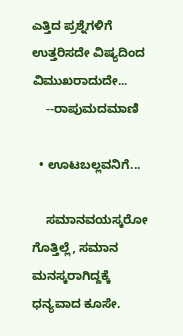ಎತ್ತಿದ ಪ್ರಶ್ನೆಗಳಿಗೆ ಉತ್ತರಿಸದೇ ವಿಷ್ಯದಿಂದ ವಿಮುಖರಾದುದೇ...
    --ರಾಪುಮದಮಾಣಿ

  • ಊಟಬಲ್ಲವನಿಗೆ...

    ಸಮಾನವಯಸ್ಕರೋ ಗೊತ್ತಿಲ್ಲೆ, ಸಮಾನ ಮನಸ್ಕರಾಗಿದ್ದಕ್ಕೆ ಧನ್ಯವಾದ ಕೂಸೇ.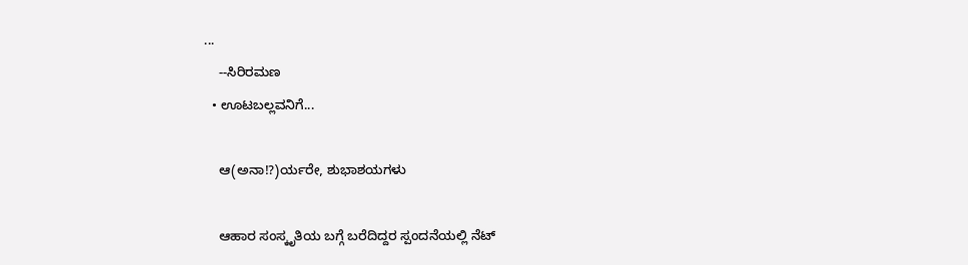...
    --ಸಿರಿರಮಣ
  • ಊಟಬಲ್ಲವನಿಗೆ...

    ಆ(ಅನಾ!?)ರ್ಯರೇ, ಶುಭಾಶಯಗಳು

    ಆಹಾರ ಸಂಸ್ಕೃತಿಯ ಬಗ್ಗೆ ಬರೆದಿದ್ದರ ಸ್ಪಂದನೆಯಲ್ಲಿ ನೆಟ್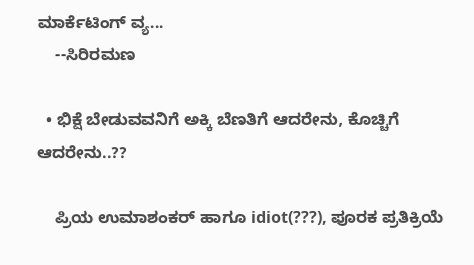ಮಾರ್ಕೆಟಿಂಗ್ ವ್ಯ...
    --ಸಿರಿರಮಣ

  • ಭಿಕ್ಷೆ ಬೇಡುವವನಿಗೆ ಅಕ್ಕಿ ಬೆಣತಿಗೆ ಆದರೇನು, ಕೊಚ್ಚಿಗೆ ಆದರೇನು..??

    ಪ್ರಿಯ ಉಮಾಶಂಕರ್ ಹಾಗೂ idiot(???), ಪೂರಕ ಪ್ರತಿಕ್ರಿಯೆ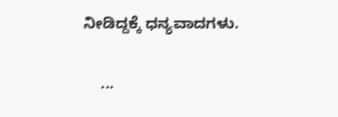ನೀಡಿದ್ದಕ್ಕೆ ಧನ್ಯವಾದಗಳು.

    ...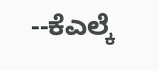--ಕೆಎಲ್ಕೆ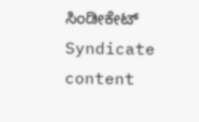ಸಿಂಡೀಕೇಟ್
Syndicate content